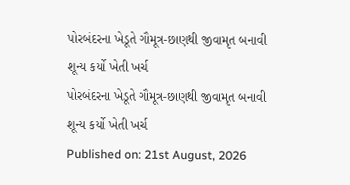પોરબંદરના ખેડૂતે ગૌમૂત્ર-છાણથી જીવામૃત બનાવી શૂન્ય કર્યો ખેતી ખર્ચ
પોરબંદરના ખેડૂતે ગૌમૂત્ર-છાણથી જીવામૃત બનાવી શૂન્ય કર્યો ખેતી ખર્ચ
Published on: 21st August, 2026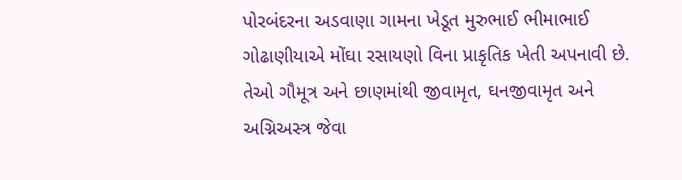પોરબંદરના અડવાણા ગામના ખેડૂત મુરુભાઈ ભીમાભાઈ ગોઢાણીયાએ મોંઘા રસાયણો વિના પ્રાકૃતિક ખેતી અપનાવી છે. તેઓ ગૌમૂત્ર અને છાણમાંથી જીવામૃત, ઘનજીવામૃત અને અગ્નિઅસ્ત્ર જેવા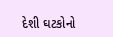દેશી ઘટકોનો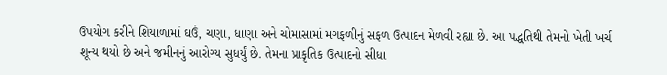ઉપયોગ કરીને શિયાળામાં ઘઉં, ચણા, ધાણા અને ચોમાસામાં મગફળીનું સફળ ઉત્પાદન મેળવી રહ્યા છે. આ પદ્ધતિથી તેમનો ખેતી ખર્ચ શૂન્ય થયો છે અને જમીનનું આરોગ્ય સુધર્યું છે. તેમના પ્રાકૃતિક ઉત્પાદનો સીધા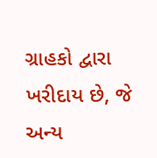ગ્રાહકો દ્વારા ખરીદાય છે, જે અન્ય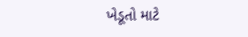ખેડૂતો માટે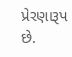પ્રેરણારૂપ છે.